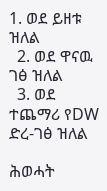1. ወደ ይዘቱ ዝለል
  2. ወደ ዋናዉ ገፅ ዝለል
  3. ወደ ተጨማሪ የDW ድረ-ገፅ ዝለል

ሕወሓት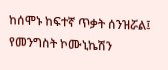ከሰሞኑ ከፍተኛ ጥቃት ሰንዝሯል፤ የመንግስት ኮሙኒኬሽን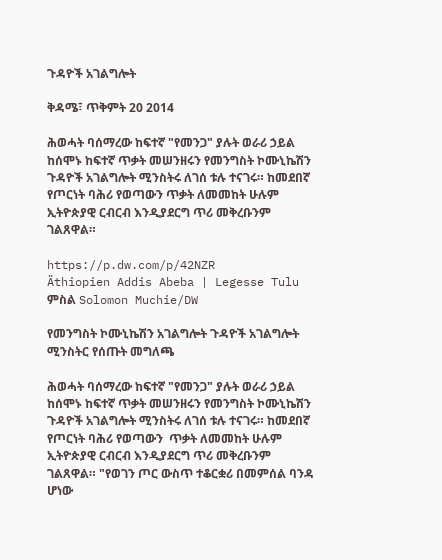ጉዳዮች አገልግሎት

ቅዳሜ፣ ጥቅምት 20 2014

ሕወሓት ባሰማረው ከፍተኛ "የመንጋ" ያሉት ወራሪ ኃይል ከሰሞኑ ከፍተኛ ጥቃት መሠንዘሩን የመንግስት ኮሙኒኬሽን ጉዳዮች አገልግሎት ሚንስትሩ ለገሰ ቱሉ ተናገሩ። ከመደበኛ የጦርነት ባሕሪ የወጣውን ጥቃት ለመመከት ሁሉም ኢትዮጵያዊ ርብርብ እንዲያደርግ ጥሪ መቅረቡንም ገልጸዋል።

https://p.dw.com/p/42NZR
Äthiopien Addis Abeba | Legesse Tulu
ምስል Solomon Muchie/DW

የመንግስት ኮሙኒኬሽን አገልግሎት ጉዳዮች አገልግሎት ሚንስትር የሰጡት መግለጫ

ሕወሓት ባሰማረው ከፍተኛ "የመንጋ" ያሉት ወራሪ ኃይል ከሰሞኑ ከፍተኛ ጥቃት መሠንዘሩን የመንግስት ኮሙኒኬሽን ጉዳዮች አገልግሎት ሚንስትሩ ለገሰ ቱሉ ተናገሩ። ከመደበኛ የጦርነት ባሕሪ የወጣውን  ጥቃት ለመመከት ሁሉም ኢትዮጵያዊ ርብርብ እንዲያደርግ ጥሪ መቅረቡንም ገልጸዋል። "የወገን ጦር ውስጥ ተቆርቋሪ በመምሰል ባንዳ ሆነው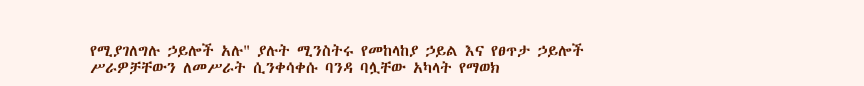የሚያገለግሉ ኃይሎች አሉ" ያሉት ሚንስትሩ የመከላከያ ኃይል እና የፀጥታ ኃይሎች ሥራዎቻቸውን ለመሥራት ሲንቀሳቀሱ ባንዳ ባሏቸው አካላት የማወክ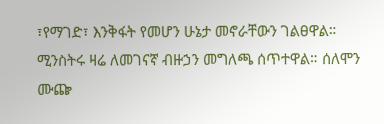፣የማገድ፣ እንቅፋት የመሆን ሁኔታ መኖራቸውን ገልፀዋል። ሚንስትሩ ዛሬ ለመገናኛ ብዙኃን መግለጫ ሰጥተዋል። ሰለሞን ሙጬ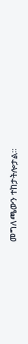መግለጫውን ተከታትሎታል።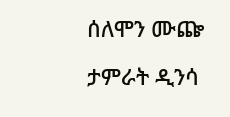ሰለሞን ሙጬ

ታምራት ዲንሳ